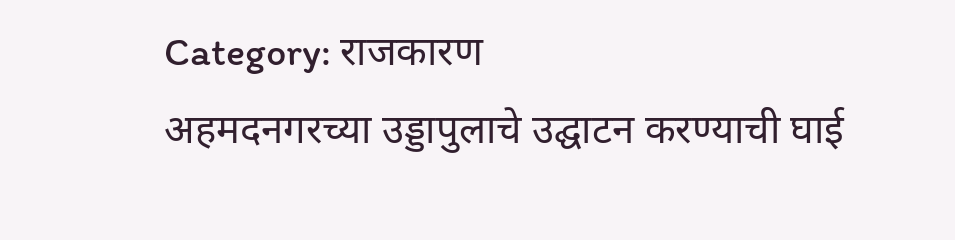Category: राजकारण
अहमदनगरच्या उड्डापुलाचे उद्घाटन करण्याची घाई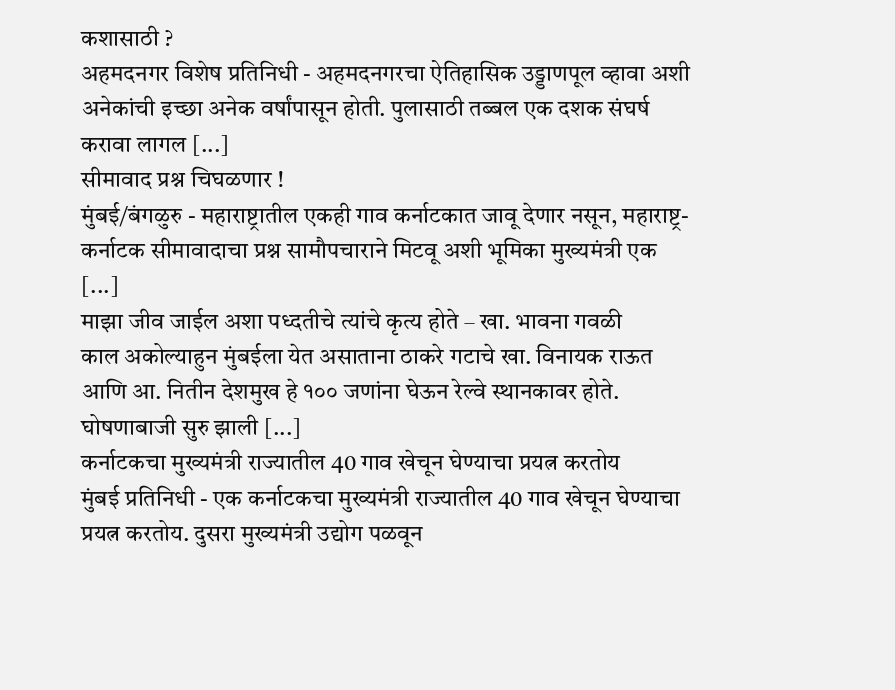कशासाठी ?
अहमदनगर विशेष प्रतिनिधी - अहमदनगरचा ऐतिहासिक उड्डाणपूल व्हावा अशी अनेकांची इच्छा अनेक वर्षांपासून होती. पुलासाठी तब्बल एक दशक संघर्ष करावा लागल [...]
सीमावाद प्रश्न चिघळणार !
मुंबई/बंगळुरु - महाराष्ट्रातील एकही गाव कर्नाटकात जावू देणार नसून, महाराष्ट्र-कर्नाटक सीमावादाचा प्रश्न सामौपचाराने मिटवू अशी भूमिका मुख्यमंत्री एक [...]
माझा जीव जाईल अशा पध्दतीचे त्यांचे कृत्य होते – खा. भावना गवळी
काल अकोल्याहुन मुंबईला येत असाताना ठाकरे गटाचे खा. विनायक राऊत आणि आ. नितीन देशमुख हे १०० जणांना घेऊन रेल्वे स्थानकावर होते. घोषणाबाजी सुरु झाली [...]
कर्नाटकचा मुख्यमंत्री राज्यातील 40 गाव खेचून घेण्याचा प्रयत्न करतोय
मुंबई प्रतिनिधी - एक कर्नाटकचा मुख्यमंत्री राज्यातील 40 गाव खेचून घेण्याचा प्रयत्न करतोय. दुसरा मुख्यमंत्री उद्योग पळवून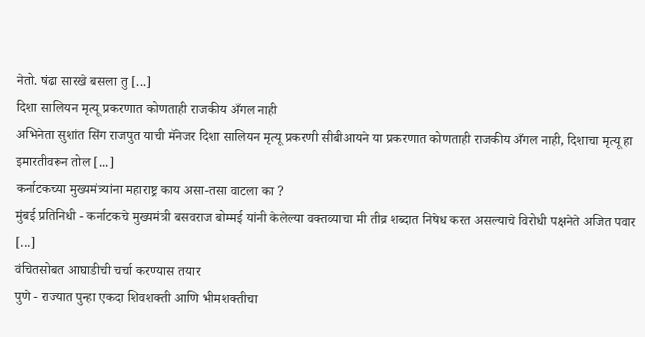नेतो. षंढा सारखे बसला तु [...]
दिशा सालियन मृत्यू प्रकरणात कोणताही राजकीय अँगल नाही
अभिनेता सुशांत सिंग राजपुत याची मॅनेजर दिशा सालियन मृत्यू प्रकरणी सीबीआयने या प्रकरणात कोणताही राजकीय अँगल नाही, दिशाचा मृत्यू हा इमारतीवरून तोल [...]
कर्नाटकच्या मुख्यमंत्र्यांना महाराष्ट्र काय असा-तसा वाटला का ?
मुंबई प्रतिनिधी - कर्नाटकचे मुख्यमंत्री बसवराज बोम्मई यांनी केलेल्या वक्तव्याचा मी तीव्र शब्दात निषेध करत असल्याचे विरोधी पक्षनेते अजित पवार [...]
वंचितसोबत आघाडीची चर्चा करण्यास तयार
पुणे - राज्यात पुन्हा एकदा शिवशक्ती आणि भीमशक्तीचा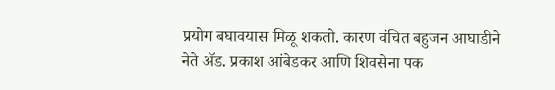प्रयोग बघावयास मिळू शकतो. कारण वंचित बहुजन आघाडीने नेते ॲड. प्रकाश आंबेडकर आणि शिवसेना पक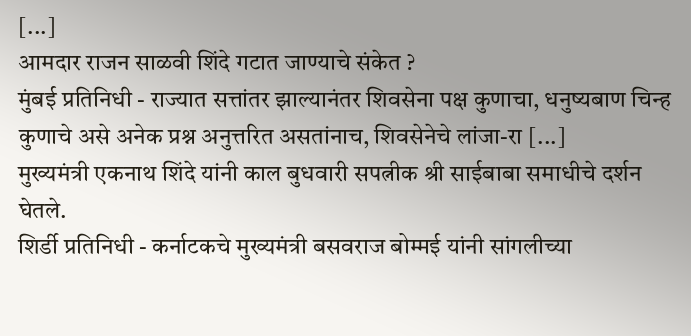[...]
आमदार राजन साळवी शिंदे गटात जाण्याचे संकेत ?
मुंबई प्रतिनिधी - राज्यात सत्तांतर झाल्यानंतर शिवसेना पक्ष कुणाचा, धनुष्यबाण चिन्ह कुणाचे असे अनेक प्रश्न अनुत्तरित असतांनाच, शिवसेनेचे लांजा-रा [...]
मुख्यमंत्री एकनाथ शिंदे यांनी काल बुधवारी सपत्नीक श्री साईबाबा समाधीचे दर्शन घेतले.
शिर्डी प्रतिनिधी - कर्नाटकचे मुख्यमंत्री बसवराज बोम्मई यांनी सांगलीच्या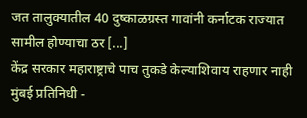जत तालुक्यातील 40 दुष्काळग्रस्त गावांनी कर्नाटक राज्यात सामील होण्याचा ठर [...]
केंद्र सरकार महाराष्ट्राचे पाच तुकडे केल्याशिवाय राहणार नाही
मुंबई प्रतिनिधी -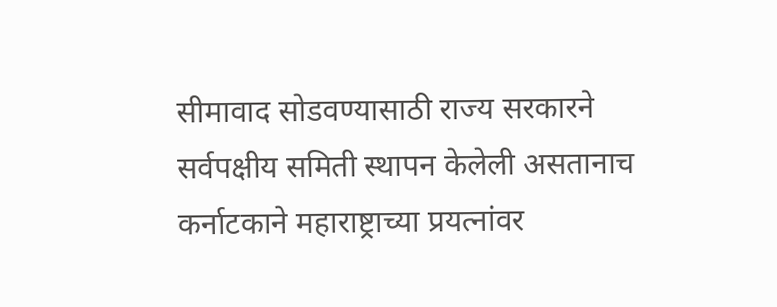सीमावाद सोडवण्यासाठी राज्य सरकारने सर्वपक्षीय समिती स्थापन केलेली असतानाच कर्नाटकाने महाराष्ट्राच्या प्रयत्नांवर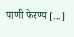पाणी फेरण्य [...]